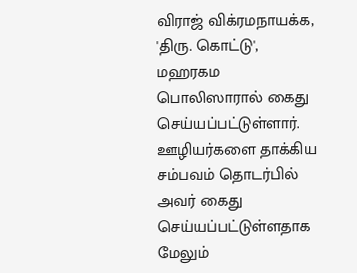விராஜ் விக்ரமநாயக்க, 'திரு. கொட்டு', மஹரகம பொலிஸாரால் கைது செய்யப்பட்டுள்ளார்.
ஊழியர்களை தாக்கிய சம்பவம் தொடர்பில் அவர் கைது செய்யப்பட்டுள்ளதாக மேலும்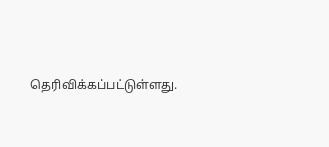தெரிவிக்கப்பட்டுள்ளது.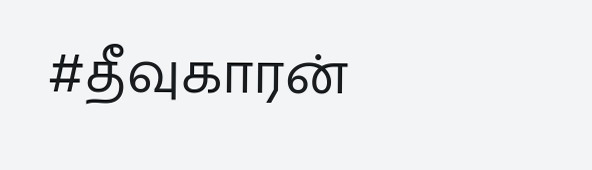#தீவுகாரன்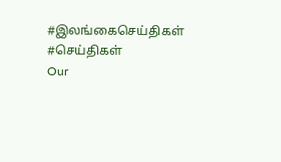#இலங்கைசெய்திகள் #செய்திகள்
Our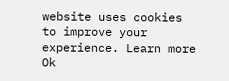website uses cookies to improve your experience. Learn more
Ok